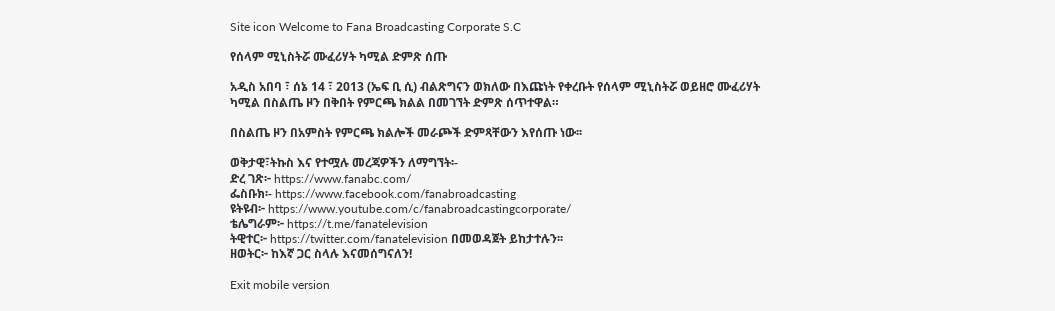Site icon Welcome to Fana Broadcasting Corporate S.C

የሰላም ሚኒስትሯ ሙፈሪሃት ካሚል ድምጽ ሰጡ

አዲስ አበባ ፣ ሰኔ 14 ፣ 2013 (ኤፍ ቢ ሲ) ብልጽግናን ወክለው በእጩነት የቀረቡት የሰላም ሚኒስትሯ ወይዘሮ ሙፈሪሃት ካሚል በስልጤ ዞን በቅበት የምርጫ ክልል በመገኘት ድምጽ ሰጥተዋል።

በስልጤ ዞን በአምስት የምርጫ ክልሎች መራጮች ድምጻቸውን እየሰጡ ነው፡፡

ወቅታዊ፣ትኩስ እና የተሟሉ መረጃዎችን ለማግኘት፡-
ድረ ገጽ፦ https://www.fanabc.com/
ፌስቡክ፡- https://www.facebook.com/fanabroadcasting
ዩትዩብ፦ https://www.youtube.com/c/fanabroadcastingcorporate/
ቴሌግራም፦ https://t.me/fanatelevision
ትዊተር፦ https://twitter.com/fanatelevision በመወዳጀት ይከታተሉን፡፡
ዘወትር፦ ከእኛ ጋር ስላሉ እናመሰግናለን!

Exit mobile version